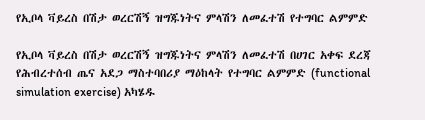የኢቦላ ቫይረስ በሽታ ወረርሽኝ ዝግጁነትና ምላሽን ለመፈተሽ የተግባር ልምምድ

የኢቦላ ቫይረስ በሽታ ወረርሽኝ ዝግጁነትና ምላሽን ለመፈተሽ በሀገር አቀፍ ደረጃ የሕብረተሰብ ጤና አደጋ ማስተባበሪያ ማዕከላት የተግባር ልምምድ (functional simulation exercise) አካሄዱ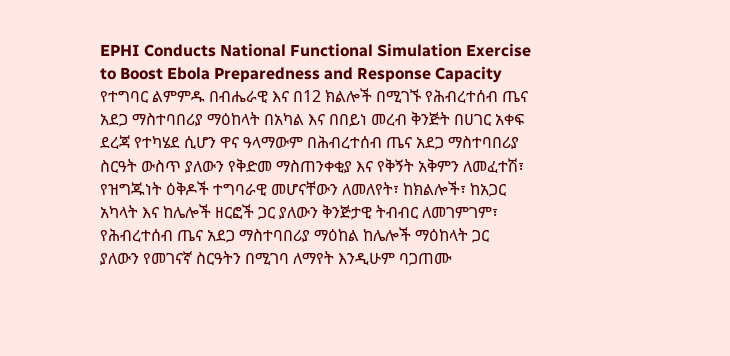EPHI Conducts National Functional Simulation Exercise to Boost Ebola Preparedness and Response Capacity
የተግባር ልምምዱ በብሔራዊ እና በ12 ክልሎች በሚገኙ የሕብረተሰብ ጤና አደጋ ማስተባበሪያ ማዕከላት በአካል እና በበይነ መረብ ቅንጅት በሀገር አቀፍ ደረጃ የተካሄደ ሲሆን ዋና ዓላማውም በሕብረተሰብ ጤና አደጋ ማስተባበሪያ ስርዓት ውስጥ ያለውን የቅድመ ማስጠንቀቂያ እና የቅኝት አቅምን ለመፈተሽ፣ የዝግጁነት ዕቅዶች ተግባራዊ መሆናቸውን ለመለየት፣ ከክልሎች፣ ከአጋር አካላት እና ከሌሎች ዘርፎች ጋር ያለውን ቅንጅታዊ ትብብር ለመገምገም፣ የሕብረተሰብ ጤና አደጋ ማስተባበሪያ ማዕከል ከሌሎች ማዕከላት ጋር ያለውን የመገናኛ ስርዓትን በሚገባ ለማየት እንዲሁም ባጋጠሙ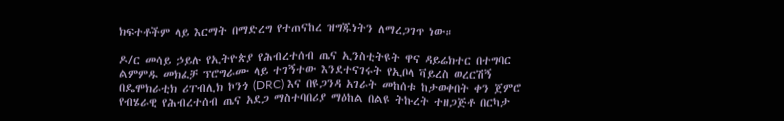ክፍተቶችም ላይ እርማት በማድረግ የተጠናከረ ዝግጁነትን ለማረጋገጥ ነው።

ዶ/ር መሳይ ኃይሉ የኢትዮጵያ የሕብረተሰብ ጤና ኢንስቲትዩት ዋና ዳይሬክተር በተግባር ልምምዱ መክፈቻ ፕሮግራሙ ላይ ተገኝተው እንደተናገሩት የኢቦላ ቫይረስ ወረርሽኝ በዴሞክራቲክ ሪፐብሊክ ኮንጎ (DRC) እና በዩጋንዳ አገራት መከሰቱ ከታወቀበት ቀን ጀምሮ የብሄራዊ የሕብረተሰብ ጤና አደጋ ማስተባበሪያ ማዕከል በልዩ ትኩረት ተዘጋጅቶ በርካታ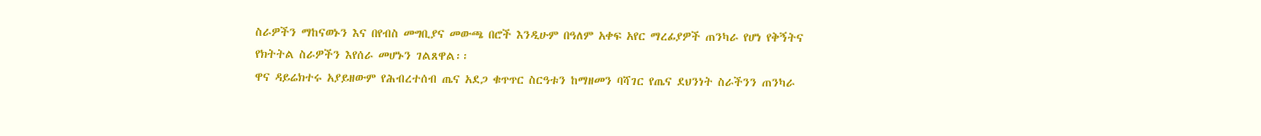ስራዎችን ማከናወኑን እና በየብስ መግቢያና መውጫ በሮች እንዲሁም በዓለም አቀፍ አየር ማረፊያዎች ጠንካራ የሆነ የቅኝትና የክትትል ስራዎችን እየሰራ መሆኑን ገልጸዋል፡፡
ዋና ዳይሬክተሩ አያይዘውም የሕብረተሰብ ጤና አደጋ ቁጥጥር ስርዓቱን ከማዘመን ባሻገር የጤና ደህንነት ስራችንን ጠንካራ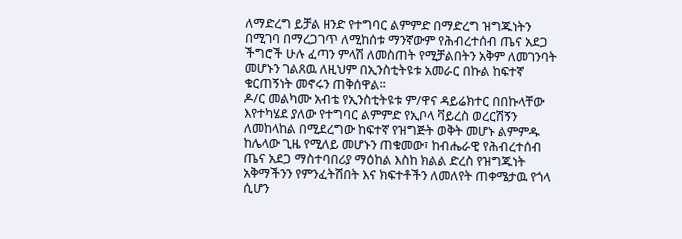ለማድረግ ይቻል ዘንድ የተግባር ልምምድ በማድረግ ዝግጁነትን በሚገባ በማረጋገጥ ለሚከሰቱ ማንኛውም የሕብረተሰብ ጤና አደጋ ችግሮች ሁሉ ፈጣን ምላሽ ለመስጠት የሚቻልበትን አቅም ለመገንባት መሆኑን ገልጸዉ ለዚህም በኢንስቲትዩቱ አመራር በኩል ከፍተኛ ቁርጠኝነት መኖሩን ጠቅሰዋል፡፡
ዶ/ር መልካሙ አብቴ የኢንስቲትዩቱ ም/ዋና ዳይሬክተር በበኩላቸው እየተካሄደ ያለው የተግባር ልምምድ የኢቦላ ቫይረስ ወረርሽኝን ለመከላከል በሚደረግው ከፍተኛ የዝግጅት ወቅት መሆኑ ልምምዱ ከሌላው ጊዜ የሚለይ መሆኑን ጠቁመው፣ ከብሔራዊ የሕብረተሰብ ጤና አደጋ ማስተባበሪያ ማዕከል እስከ ክልል ድረስ የዝግጁነት አቅማችንን የምንፈትሽበት እና ክፍተቶችን ለመለየት ጠቀሜታዉ የጎላ ሲሆን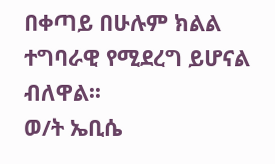በቀጣይ በሁሉም ክልል ተግባራዊ የሚደረግ ይሆናል ብለዋል፡፡
ወ/ት ኤቢሴ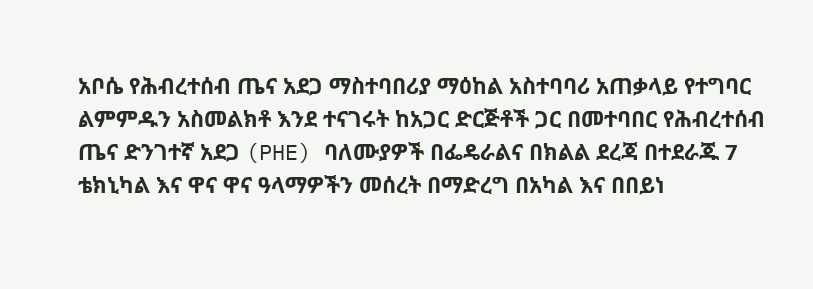አቦሴ የሕብረተሰብ ጤና አደጋ ማስተባበሪያ ማዕከል አስተባባሪ አጠቃላይ የተግባር ልምምዱን አስመልክቶ እንደ ተናገሩት ከአጋር ድርጅቶች ጋር በመተባበር የሕብረተሰብ ጤና ድንገተኛ አደጋ (PHE) ባለሙያዎች በፌዴራልና በክልል ደረጃ በተደራጁ 7 ቴክኒካል እና ዋና ዋና ዓላማዎችን መሰረት በማድረግ በአካል እና በበይነ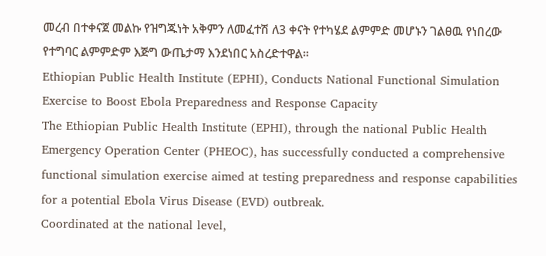መረብ በተቀናጀ መልኩ የዝግጁነት አቅምን ለመፈተሽ ለ3 ቀናት የተካሄደ ልምምድ መሆኑን ገልፀዉ የነበረው የተግባር ልምምድም እጅግ ውጤታማ እንደነበር አስረድተዋል፡፡
Ethiopian Public Health Institute (EPHI), Conducts National Functional Simulation Exercise to Boost Ebola Preparedness and Response Capacity
The Ethiopian Public Health Institute (EPHI), through the national Public Health Emergency Operation Center (PHEOC), has successfully conducted a comprehensive functional simulation exercise aimed at testing preparedness and response capabilities for a potential Ebola Virus Disease (EVD) outbreak.
Coordinated at the national level,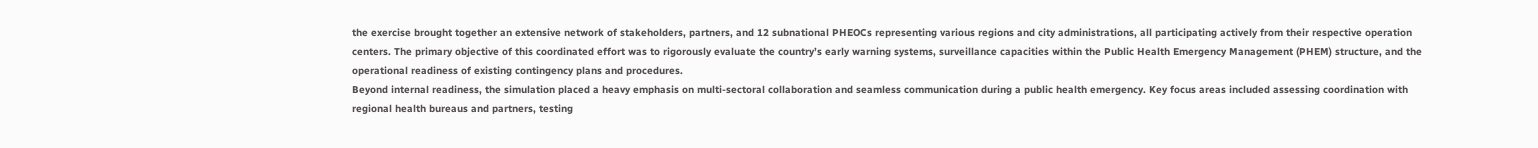the exercise brought together an extensive network of stakeholders, partners, and 12 subnational PHEOCs representing various regions and city administrations, all participating actively from their respective operation centers. The primary objective of this coordinated effort was to rigorously evaluate the country’s early warning systems, surveillance capacities within the Public Health Emergency Management (PHEM) structure, and the operational readiness of existing contingency plans and procedures.
Beyond internal readiness, the simulation placed a heavy emphasis on multi-sectoral collaboration and seamless communication during a public health emergency. Key focus areas included assessing coordination with regional health bureaus and partners, testing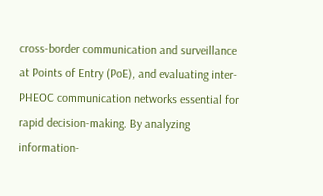cross-border communication and surveillance at Points of Entry (PoE), and evaluating inter-PHEOC communication networks essential for rapid decision-making. By analyzing information-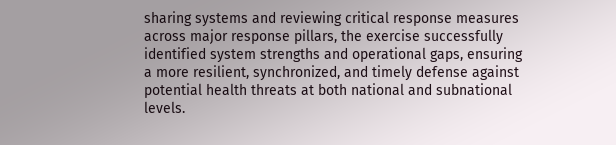sharing systems and reviewing critical response measures across major response pillars, the exercise successfully identified system strengths and operational gaps, ensuring a more resilient, synchronized, and timely defense against potential health threats at both national and subnational levels.